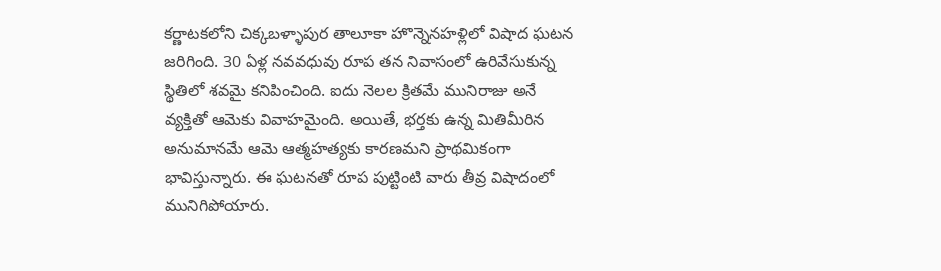కర్ణాటకలోని చిక్కబళ్ళాపుర తాలూకా హొన్నెనహళ్లిలో విషాద ఘటన జరిగింది. 30 ఏళ్ల నవవధువు రూప తన నివాసంలో ఉరివేసుకున్న స్థితిలో శవమై కనిపించింది. ఐదు నెలల క్రితమే మునిరాజు అనే వ్యక్తితో ఆమెకు వివాహమైంది. అయితే, భర్తకు ఉన్న మితిమీరిన అనుమానమే ఆమె ఆత్మహత్యకు కారణమని ప్రాథమికంగా భావిస్తున్నారు. ఈ ఘటనతో రూప పుట్టింటి వారు తీవ్ర విషాదంలో మునిగిపోయారు.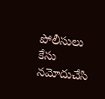పోలీసులు కేసు నమోదుచేసి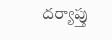దర్యాప్తు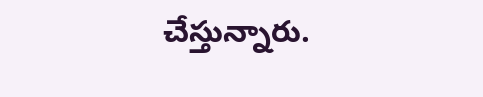చేస్తున్నారు.